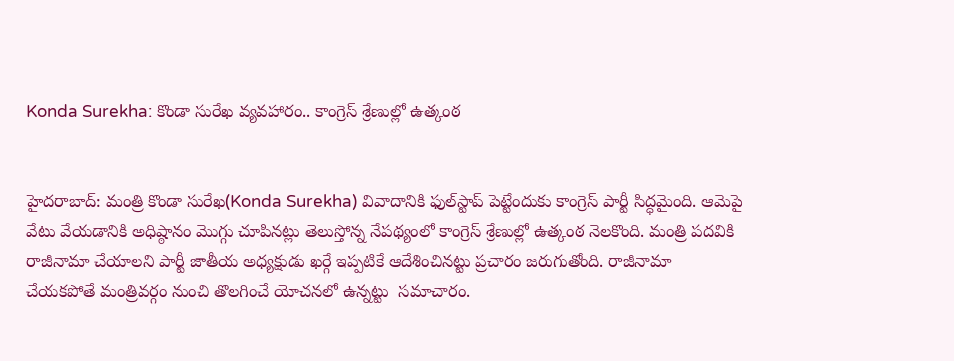Konda Surekha: కొండా సురేఖ వ్యవహారం.. కాంగ్రెస్‌ శ్రేణుల్లో ఉత్కంఠ


హైదరాబాద్: మంత్రి కొండా సురేఖ(Konda Surekha) వివాదానికి ఫుల్‌స్టాప్‌ పెట్టేందుకు కాంగ్రెస్‌ పార్టీ సిద్ధమైంది. ఆమెపై వేటు వేయడానికి అధిష్ఠానం మొగ్గు చూపినట్లు తెలుస్తోన్న నేపథ్యంలో కాంగ్రెస్‌ శ్రేణుల్లో ఉత్కంఠ నెలకొంది. మంత్రి పదవికి రాజీనామా చేయాలని పార్టీ జాతీయ అధ్యక్షుడు ఖర్గే ఇప్పటికే ఆదేశించినట్టు ప్రచారం జరుగుతోంది. రాజీనామా చేయకపోతే మంత్రివర్గం నుంచి తొలగించే యోచనలో ఉన్నట్టు  సమాచారం.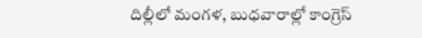దిల్లీలో మంగళ, బుధవారాల్లో కాంగ్రెస్‌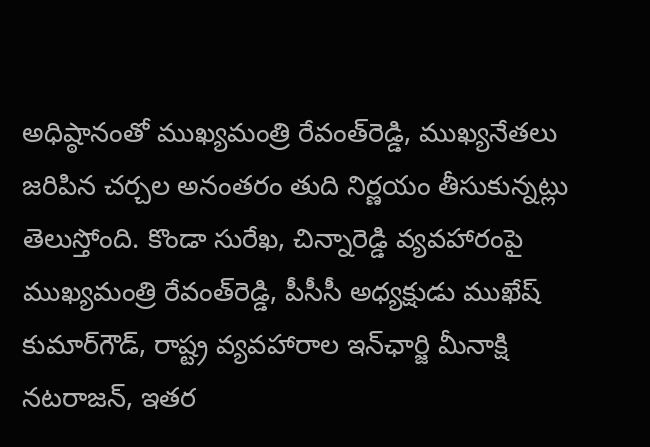అధిష్ఠానంతో ముఖ్యమంత్రి రేవంత్‌రెడ్డి, ముఖ్యనేతలు జరిపిన చర్చల అనంతరం తుది నిర్ణయం తీసుకున్నట్లు తెలుస్తోంది. కొండా సురేఖ, చిన్నారెడ్డి వ్యవహారంపై ముఖ్యమంత్రి రేవంత్‌రెడ్డి, పీసీసీ అధ్యక్షుడు ముఖేష్‌ కుమార్‌గౌడ్‌, రాష్ట్ర వ్యవహారాల ఇన్‌ఛార్జి మీనాక్షి నటరాజన్‌, ఇతర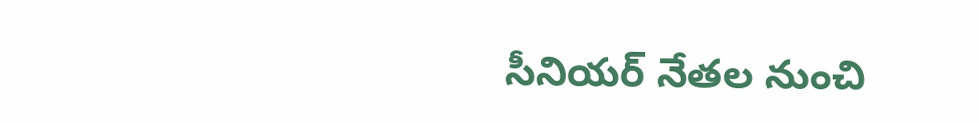సీనియర్‌ నేతల నుంచి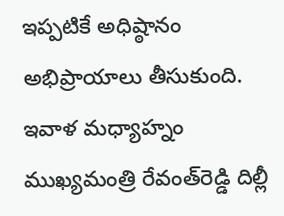ఇప్పటికే అధిష్ఠానం అభిప్రాయాలు తీసుకుంది. ఇవాళ మధ్యాహ్నం ముఖ్యమంత్రి రేవంత్‌రెడ్డి దిల్లీ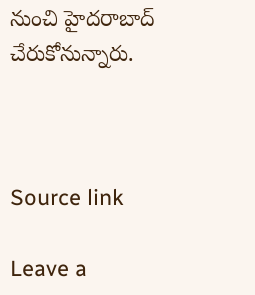నుంచి హైదరాబాద్‌ చేరుకోనున్నారు.



Source link

Leave a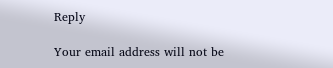Reply

Your email address will not be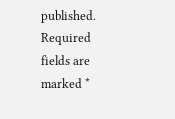published. Required fields are marked *